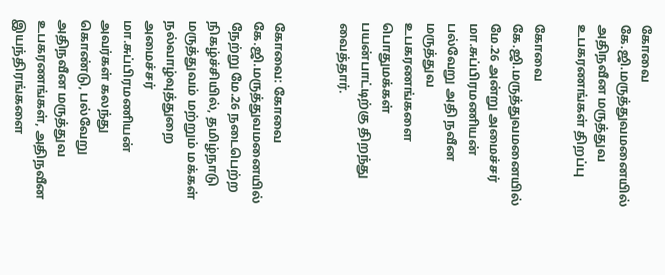கோவை கே.ஜி.மருத்துவமனையில் அதிநவீன மருத்துவ உபகரணங்கள் திறப்பு

கோவை கே.ஜி.மருத்துவமனையில் மே.26 அன்று அமைச்சர் மா.சுப்பிரமணியன் பல்வேறு அதி நவீன மருத்துவ உபகரணங்களை பொதுமக்கள் பயன்பாட்டிற்கு திறந்து வைத்தார்.


கோவை: கோவை கே.ஜி.மருத்துவமனையில் நேற்று மே.26 நடைபெற்ற நிகழ்ச்சியில், தமிழ்நாடு மருத்துவம் மற்றும் மக்கள் நல்வாழ்வுத்துறை அமைச்சர் மா.சுப்பிரமணியன் அவர்கள் கலந்து கொண்டு, பல்வேறு அதிநவீன மருத்துவ உபகரணங்கள், அதிநவீன இயந்திரங்களை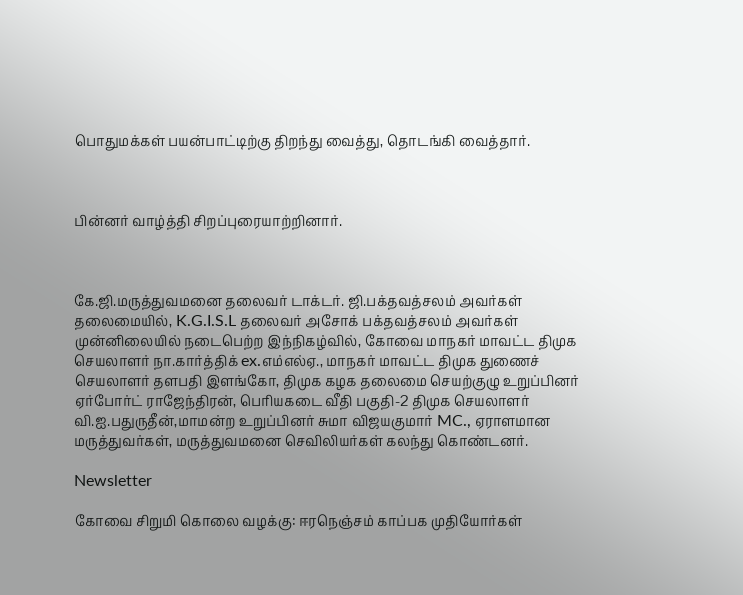பொதுமக்கள் பயன்பாட்டிற்கு திறந்து வைத்து, தொடங்கி வைத்தார்.



பின்னர் வாழ்த்தி சிறப்புரையாற்றினார்.



கே.ஜி.மருத்துவமனை தலைவர் டாக்டர். ஜி.பக்தவத்சலம் அவர்கள் தலைமையில், K.G.I.S.L தலைவர் அசோக் பக்தவத்சலம் அவர்கள் முன்னிலையில் நடைபெற்ற இந்நிகழ்வில், கோவை மாநகர் மாவட்ட திமுக செயலாளர் நா.கார்த்திக் ex.எம்எல்ஏ., மாநகர் மாவட்ட திமுக துணைச் செயலாளர் தளபதி இளங்கோ, திமுக கழக தலைமை செயற்குழு உறுப்பினர் ஏர்போர்ட் ராஜேந்திரன், பெரியகடை வீதி பகுதி-2 திமுக செயலாளர் வி.ஐ.பதுருதீன்,மாமன்ற உறுப்பினர் சுமா விஜயகுமார் MC., ஏராளமான மருத்துவர்கள், மருத்துவமனை செவிலியர்கள் கலந்து கொண்டனர்.

Newsletter

கோவை சிறுமி கொலை வழக்கு: ஈரநெஞ்சம் காப்பக முதியோர்கள்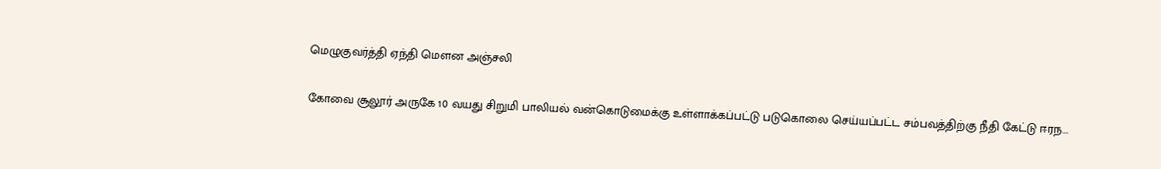மெழுகுவர்த்தி ஏந்தி மௌன அஞ்சலி

கோவை சூலூர் அருகே 10 வயது சிறுமி பாலியல் வன்கொடுமைக்கு உள்ளாக்கப்பட்டு படுகொலை செய்யப்பட்ட சம்பவத்திற்கு நீதி கேட்டு ஈரந...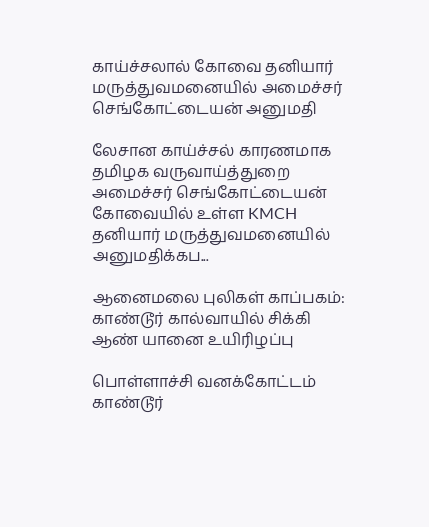காய்ச்சலால் கோவை தனியார் மருத்துவமனையில் அமைச்சர் செங்கோட்டையன் அனுமதி

லேசான காய்ச்சல் காரணமாக தமிழக வருவாய்த்துறை அமைச்சர் செங்கோட்டையன் கோவையில் உள்ள KMCH தனியார் மருத்துவமனையில் அனுமதிக்கப...

ஆனைமலை புலிகள் காப்பகம்: காண்டூர் கால்வாயில் சிக்கி ஆண் யானை உயிரிழப்பு

பொள்ளாச்சி வனக்கோட்டம் காண்டூர்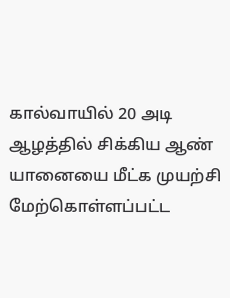கால்வாயில் 20 அடி ஆழத்தில் சிக்கிய ஆண் யானையை மீட்க முயற்சி மேற்கொள்ளப்பட்ட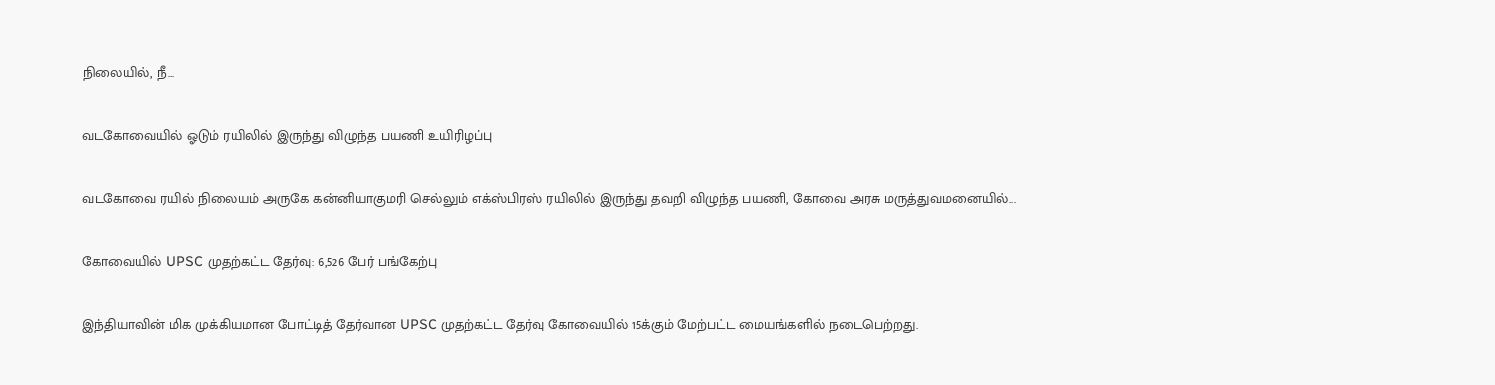நிலையில், நீ...

வடகோவையில் ஓடும் ரயிலில் இருந்து விழுந்த பயணி உயிரிழப்பு

வடகோவை ரயில் நிலையம் அருகே கன்னியாகுமரி செல்லும் எக்ஸ்பிரஸ் ரயிலில் இருந்து தவறி விழுந்த பயணி, கோவை அரசு மருத்துவமனையில்...

கோவையில் UPSC முதற்கட்ட தேர்வு: 6,526 பேர் பங்கேற்பு

இந்தியாவின் மிக முக்கியமான போட்டித் தேர்வான UPSC முதற்கட்ட தேர்வு கோவையில் 15க்கும் மேற்பட்ட மையங்களில் நடைபெற்றது.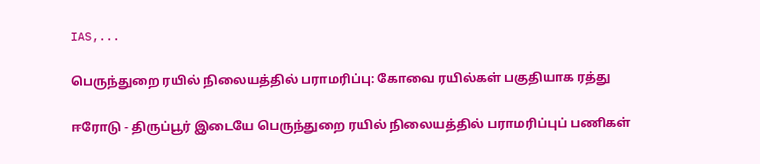IAS,...

பெருந்துறை ரயில் நிலையத்தில் பராமரிப்பு: கோவை ரயில்கள் பகுதியாக ரத்து

ஈரோடு - திருப்பூர் இடையே பெருந்துறை ரயில் நிலையத்தில் பராமரிப்புப் பணிகள்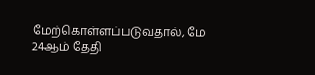மேற்கொள்ளப்படுவதால், மே 24ஆம் தேதி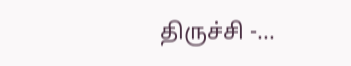திருச்சி -...